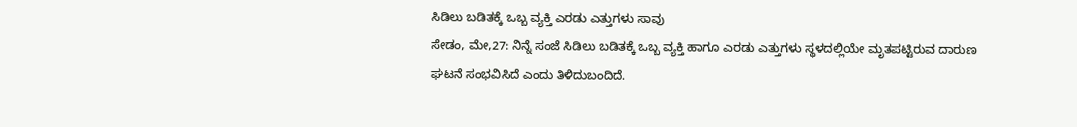ಸಿಡಿಲು ಬಡಿತಕ್ಕೆ ಒಬ್ಬ ವ್ಯಕ್ತಿ ಎರಡು ಎತ್ತುಗಳು ಸಾವು
ಸೇಡಂ, ಮೇ,27: ನಿನ್ನೆ ಸಂಜೆ ಸಿಡಿಲು ಬಡಿತಕ್ಕೆ ಒಬ್ಬ ವ್ಯಕ್ತಿ ಹಾಗೂ ಎರಡು ಎತ್ತುಗಳು ಸ್ಥಳದಲ್ಲಿಯೇ ಮೃತಪಟ್ಟಿರುವ ದಾರುಣ ಘಟನೆ ಸಂಭವಿಸಿದೆ ಎಂದು ತಿಳಿದುಬಂದಿದೆ.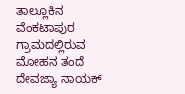ತಾಲ್ಲೂಕಿನ ವೆಂಕಟಾಪುರ ಗ್ರಾಮದಲ್ಲಿರುವ ಮೋಹನ ತಂದೆ ದೇವಜ್ಯಾ ನಾಯಕ್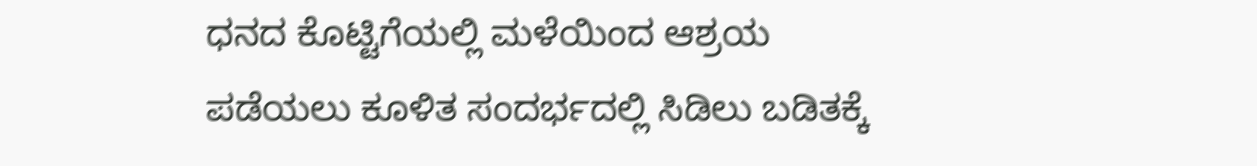ಧನದ ಕೊಟ್ಟಿಗೆಯಲ್ಲಿ ಮಳೆಯಿಂದ ಆಶ್ರಯ ಪಡೆಯಲು ಕೂಳಿತ ಸಂದರ್ಭದಲ್ಲಿ ಸಿಡಿಲು ಬಡಿತಕ್ಕೆ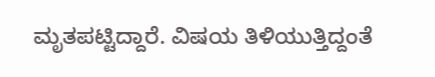ಮೃತಪಟ್ಟಿದ್ದಾರೆ. ವಿಷಯ ತಿಳಿಯುತ್ತಿದ್ದಂತೆ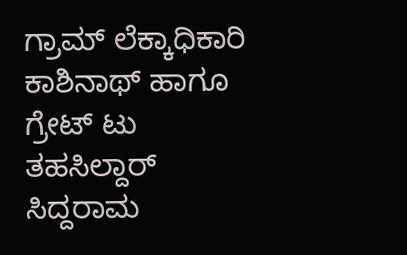ಗ್ರಾಮ್ ಲೆಕ್ಕಾಧಿಕಾರಿ ಕಾಶಿನಾಥ್ ಹಾಗೂ ಗ್ರೇಟ್ ಟು ತಹಸಿಲ್ದಾರ್ ಸಿದ್ದರಾಮ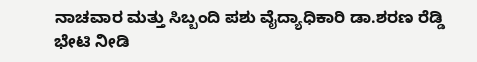ನಾಚವಾರ ಮತ್ತು ಸಿಬ್ಬಂದಿ ಪಶು ವೈದ್ಯಾಧಿಕಾರಿ ಡಾ.ಶರಣ ರೆಡ್ಡಿ ಭೇಟಿ ನೀಡಿ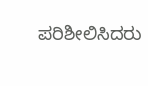ಪರಿಶೀಲಿಸಿದರು